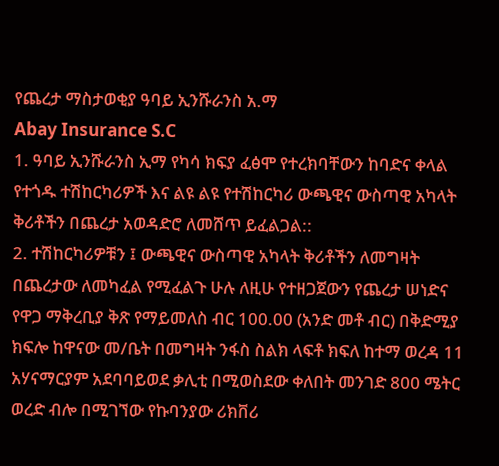የጨረታ ማስታወቂያ ዓባይ ኢንሹራንስ አ.ማ
Abay Insurance S.C
1. ዓባይ ኢንሹራንስ ኢማ የካሳ ክፍያ ፈፅሞ የተረክባቸውን ከባድና ቀላል የተጎዱ ተሽከርካሪዎች እና ልዩ ልዩ የተሽከርካሪ ውጫዊና ውስጣዊ አካላት ቅሪቶችን በጨረታ አወዳድሮ ለመሸጥ ይፈልጋል::
2. ተሽከርካሪዎቹን ፤ ውጫዊና ውስጣዊ አካላት ቅሪቶችን ለመግዛት በጨረታው ለመካፈል የሚፈልጉ ሁሉ ለዚሁ የተዘጋጀውን የጨረታ ሠነድና የዋጋ ማቅረቢያ ቅጽ የማይመለስ ብር 100.00 (አንድ መቶ ብር) በቅድሚያ ክፍሎ ከዋናው መ/ቤት በመግዛት ንፋስ ስልክ ላፍቶ ክፍለ ከተማ ወረዳ 11 አሃናማርያም አደባባይወደ ቃሊቲ በሚወስደው ቀለበት መንገድ 800 ሜትር ወረድ ብሎ በሚገኘው የኩባንያው ሪክቨሪ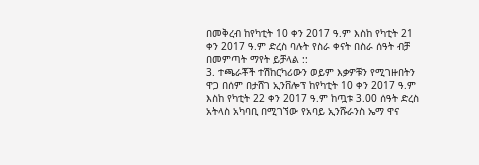በመቅረብ ከየካቲት 10 ቀን 2017 ዓ.ም እስከ የካቲት 21 ቀን 2017 ዓ.ም ድረስ ባሉት የስራ ቀናት በስራ ሰዓት ብቻ በመምጣት ማየት ይቻላል ::
3. ተጫራቾች ተሽከርካሪውን ወይም እቃዎቹን የሚገዙበትን ዋጋ በሰም በታሸገ ኢንቨሎፕ ከየካቲት 10 ቀን 2017 ዓ.ም እስከ የካቲት 22 ቀን 2017 ዓ.ም ከጧቱ 3.00 ሰዓት ድረስ አትላስ አካባቢ በሚገኘው የአባይ ኢንሹራንስ ኤማ ዋና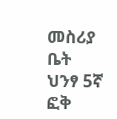መስሪያ ቤት ህንፃ 5ኛ ፎቅ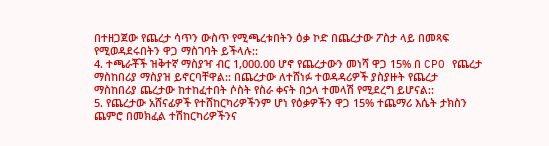በተዘጋጀው የጨረታ ሳጥን ውስጥ የሚጫረቱበትን ዕቃ ኮድ በጨረታው ፖስታ ላይ በመጻፍ የሚወዳደሩበትን ዋጋ ማስገባት ይችላሉ::
4. ተጫራቾች ዝቅተኛ ማስያዣ ብር 1,000.00 ሆኖ የጨረታውን መነሻ ዋጋ 15% በ CPO የጨረታ ማስከበሪያ ማስያዝ ይኖርባቸዋል:: በጨረታው ለተሸነፉ ተወዳዳሪዎች ያስያዙት የጨረታ ማስከበሪያ ጨረታው ከተከፈተበት ሶስት የስራ ቀናት በኃላ ተመላሽ የሚደረግ ይሆናል::
5. የጨረታው አሸናፊዎች የተሸከርካሪዎችንም ሆነ የዕቃዎችን ዋጋ 15% ተጨማሪ እሴት ታክስን ጨምሮ በመክፈል ተሽከርካሪዎችንና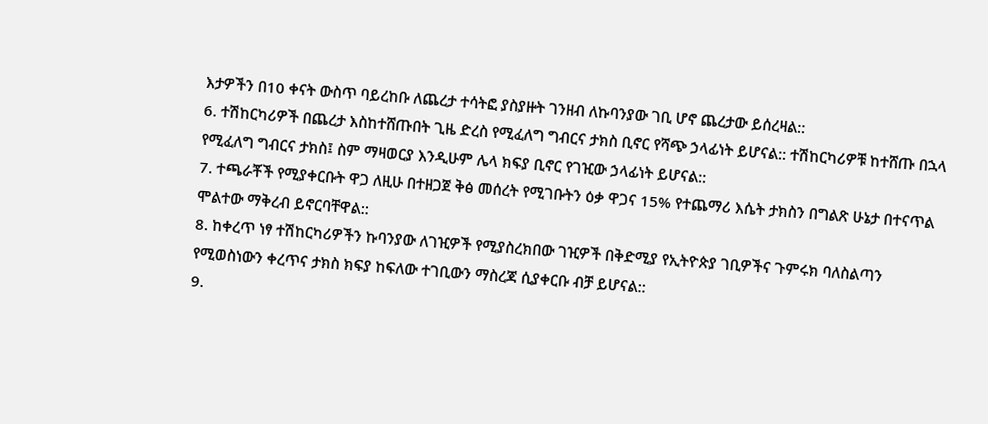እታዎችን በ10 ቀናት ውስጥ ባይረከቡ ለጨረታ ተሳትፎ ያስያዙት ገንዘብ ለኩባንያው ገቢ ሆኖ ጨረታው ይሰረዛል::
6. ተሽከርካሪዎች በጨረታ እስከተሸጡበት ጊዜ ድረስ የሚፈለግ ግብርና ታክስ ቢኖር የሻጭ ኃላፊነት ይሆናል:: ተሽከርካሪዎቹ ከተሸጡ በኋላ የሚፈለግ ግብርና ታክስ፤ ስም ማዛወርያ እንዲሁም ሌላ ክፍያ ቢኖር የገዢው ኃላፊነት ይሆናል::
7. ተጫራቾች የሚያቀርቡት ዋጋ ለዚሁ በተዘጋጀ ቅፅ መሰረት የሚገቡትን ዕቃ ዋጋና 15% የተጨማሪ እሴት ታክስን በግልጽ ሁኔታ በተናጥል ሞልተው ማቅረብ ይኖርባቸዋል::
8. ከቀረጥ ነፃ ተሽከርካሪዎችን ኩባንያው ለገዢዎች የሚያስረክበው ገዢዎች በቅድሚያ የኢትዮጵያ ገቢዎችና ጉምሩክ ባለስልጣን የሚወስነውን ቀረጥና ታክስ ክፍያ ከፍለው ተገቢውን ማስረጃ ሲያቀርቡ ብቻ ይሆናል::
9.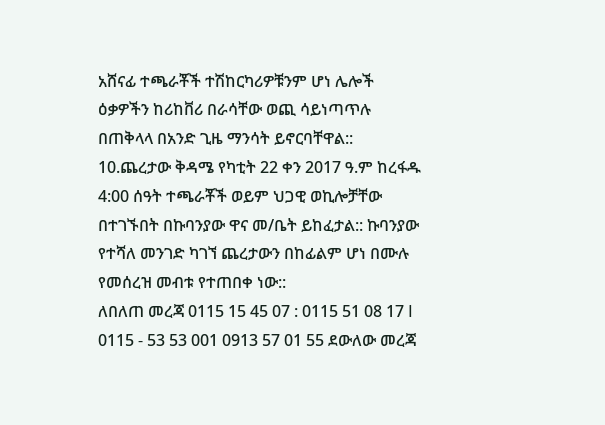አሸናፊ ተጫራቾች ተሽከርካሪዎቹንም ሆነ ሌሎች ዕቃዎችን ከሪከቨሪ በራሳቸው ወጪ ሳይነጣጥሉ በጠቅላላ በአንድ ጊዜ ማንሳት ይኖርባቸዋል::
10.ጨረታው ቅዳሜ የካቲት 22 ቀን 2017 ዓ.ም ከረፋዱ 4:00 ሰዓት ተጫራቾች ወይም ህጋዊ ወኪሎቻቸው በተገኙበት በኩባንያው ዋና መ/ቤት ይከፈታል:: ኩባንያው የተሻለ መንገድ ካገኘ ጨረታውን በከፊልም ሆነ በሙሉ የመሰረዝ መብቱ የተጠበቀ ነው::
ለበለጠ መረጃ 0115 15 45 07 : 0115 51 08 17 I 0115 - 53 53 001 0913 57 01 55 ደውለው መረጃ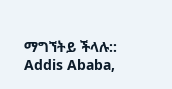ማግኘትይ ችላሉ::
Addis Ababa,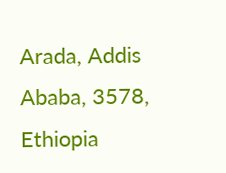Arada, Addis Ababa, 3578, Ethiopia